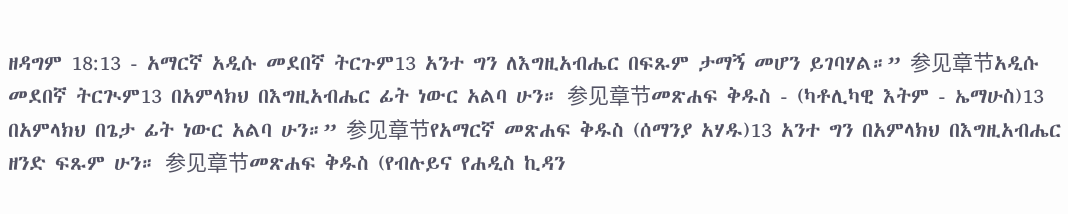ዘዳግም 18:13 - አማርኛ አዲሱ መደበኛ ትርጉም13 አንተ ግን ለእግዚአብሔር በፍጹም ታማኝ መሆን ይገባሃል።” 参见章节አዲሱ መደበኛ ትርጒም13 በአምላክህ በእግዚአብሔር ፊት ነውር አልባ ሁን። 参见章节መጽሐፍ ቅዱስ - (ካቶሊካዊ እትም - ኤማሁስ)13 በአምላክህ በጌታ ፊት ነውር አልባ ሁን።” 参见章节የአማርኛ መጽሐፍ ቅዱስ (ሰማንያ አሃዱ)13 አንተ ግን በአምላክህ በእግዚአብሔር ዘንድ ፍጹም ሁን። 参见章节መጽሐፍ ቅዱስ (የብሉይና የሐዲስ ኪዳን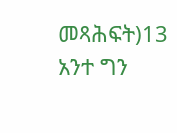መጻሕፍት)13 አንተ ግን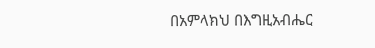በአምላክህ በእግዚአብሔር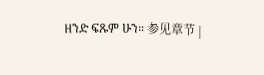ዘንድ ፍጹም ሁን። 参见章节 |